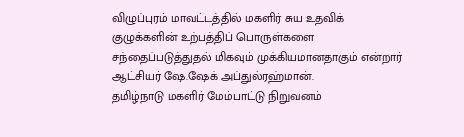விழுப்புரம் மாவட்டத்தில் மகளிர் சுய உதவிக் குழுக்களின் உற்பத்திப் பொருள்களை சந்தைப்படுத்துதல் மிகவும் முக்கியமானதாகும் என்றார் ஆட்சியர் ஷே.ஷேக் அப்துல்ரஹ்மான்.
தமிழ்நாடு மகளிர் மேம்பாட்டு நிறுவனம்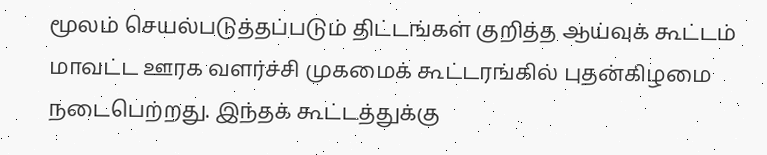மூலம் செயல்படுத்தப்படும் திட்டங்கள் குறித்த ஆய்வுக் கூட்டம் மாவட்ட ஊரக வளர்ச்சி முகமைக் கூட்டரங்கில் புதன்கிழமை நடைபெற்றது. இந்தக் கூட்டத்துக்கு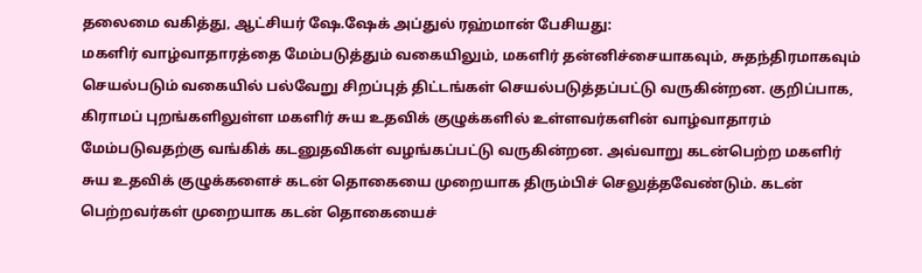தலைமை வகித்து, ஆட்சியர் ஷே.ஷேக் அப்துல் ரஹ்மான் பேசியது:
மகளிர் வாழ்வாதாரத்தை மேம்படுத்தும் வகையிலும், மகளிர் தன்னிச்சையாகவும், சுதந்திரமாகவும் செயல்படும் வகையில் பல்வேறு சிறப்புத் திட்டங்கள் செயல்படுத்தப்பட்டு வருகின்றன. குறிப்பாக, கிராமப் புறங்களிலுள்ள மகளிர் சுய உதவிக் குழுக்களில் உள்ளவர்களின் வாழ்வாதாரம் மேம்படுவதற்கு வங்கிக் கடனுதவிகள் வழங்கப்பட்டு வருகின்றன. அவ்வாறு கடன்பெற்ற மகளிர் சுய உதவிக் குழுக்களைச் கடன் தொகையை முறையாக திரும்பிச் செலுத்தவேண்டும். கடன் பெற்றவர்கள் முறையாக கடன் தொகையைச்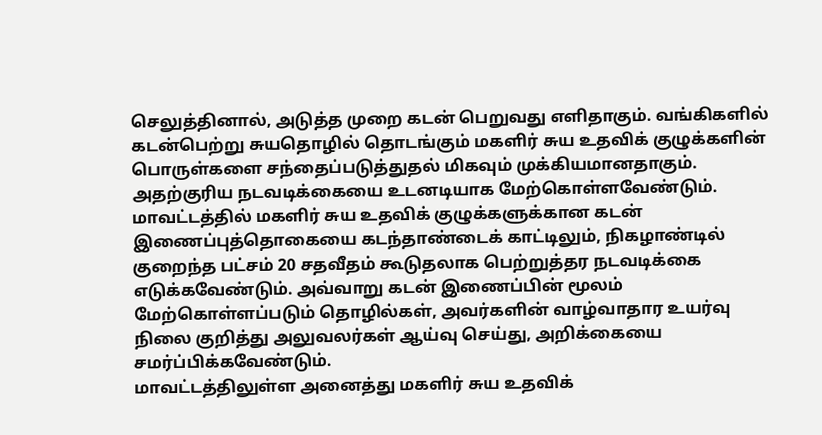செலுத்தினால், அடுத்த முறை கடன் பெறுவது எளிதாகும். வங்கிகளில் கடன்பெற்று சுயதொழில் தொடங்கும் மகளிர் சுய உதவிக் குழுக்களின் பொருள்களை சந்தைப்படுத்துதல் மிகவும் முக்கியமானதாகும். அதற்குரிய நடவடிக்கையை உடனடியாக மேற்கொள்ளவேண்டும்.
மாவட்டத்தில் மகளிர் சுய உதவிக் குழுக்களுக்கான கடன் இணைப்புத்தொகையை கடந்தாண்டைக் காட்டிலும், நிகழாண்டில் குறைந்த பட்சம் 20 சதவீதம் கூடுதலாக பெற்றுத்தர நடவடிக்கை எடுக்கவேண்டும். அவ்வாறு கடன் இணைப்பின் மூலம் மேற்கொள்ளப்படும் தொழில்கள், அவர்களின் வாழ்வாதார உயர்வு நிலை குறித்து அலுவலர்கள் ஆய்வு செய்து, அறிக்கையை சமர்ப்பிக்கவேண்டும்.
மாவட்டத்திலுள்ள அனைத்து மகளிர் சுய உதவிக்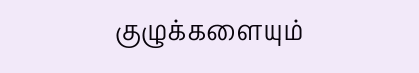குழுக்களையும்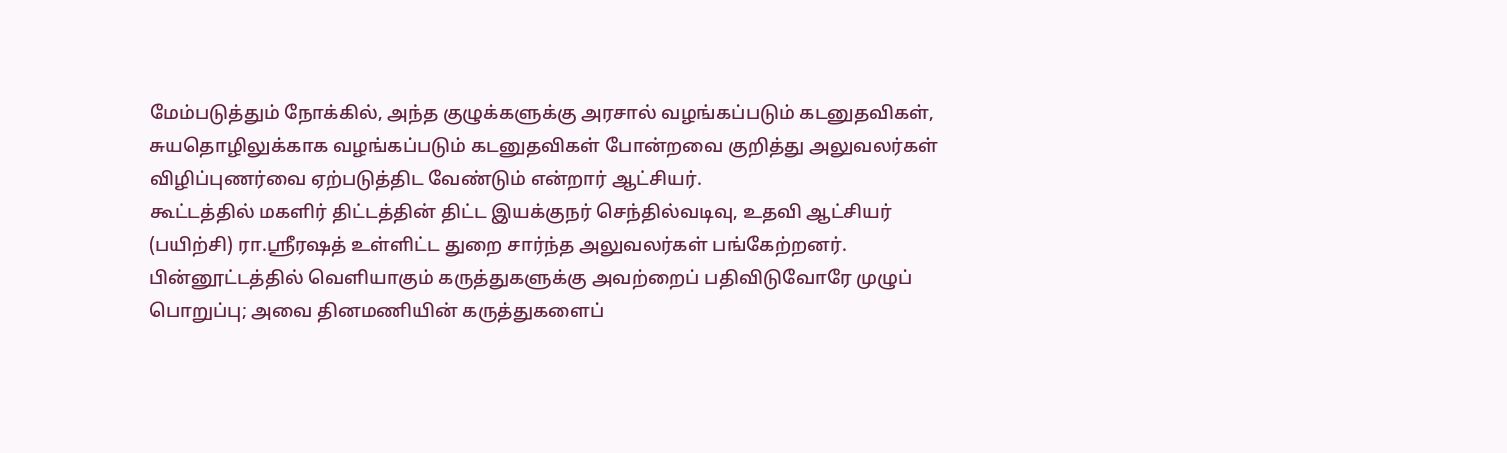மேம்படுத்தும் நோக்கில், அந்த குழுக்களுக்கு அரசால் வழங்கப்படும் கடனுதவிகள், சுயதொழிலுக்காக வழங்கப்படும் கடனுதவிகள் போன்றவை குறித்து அலுவலர்கள் விழிப்புணர்வை ஏற்படுத்திட வேண்டும் என்றார் ஆட்சியர்.
கூட்டத்தில் மகளிர் திட்டத்தின் திட்ட இயக்குநர் செந்தில்வடிவு, உதவி ஆட்சியர் (பயிற்சி) ரா.ஸ்ரீரஷத் உள்ளிட்ட துறை சார்ந்த அலுவலர்கள் பங்கேற்றனர்.
பின்னூட்டத்தில் வெளியாகும் கருத்துகளுக்கு அவற்றைப் பதிவிடுவோரே முழுப் பொறுப்பு; அவை தினமணியின் கருத்துகளைப்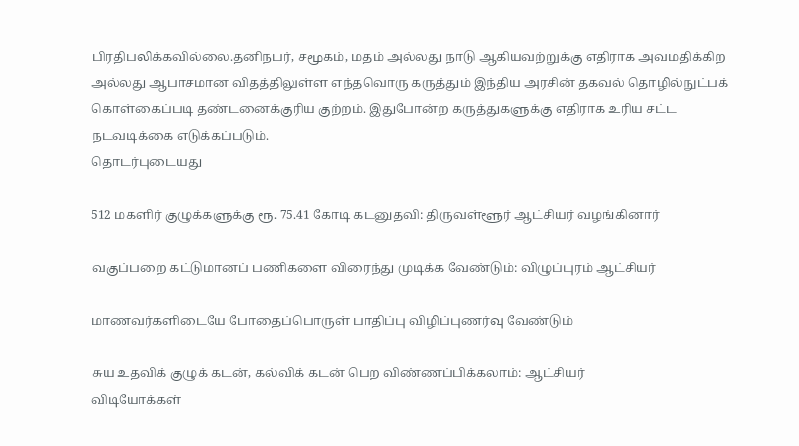பிரதிபலிக்கவில்லை.தனிநபர், சமூகம், மதம் அல்லது நாடு ஆகியவற்றுக்கு எதிராக அவமதிக்கிற அல்லது ஆபாசமான விதத்திலுள்ள எந்தவொரு கருத்தும் இந்திய அரசின் தகவல் தொழில்நுட்பக் கொள்கைப்படி தண்டனைக்குரிய குற்றம். இதுபோன்ற கருத்துகளுக்கு எதிராக உரிய சட்ட நடவடிக்கை எடுக்கப்படும்.
தொடர்புடையது

512 மகளிர் குழுக்களுக்கு ரூ. 75.41 கோடி கடனுதவி: திருவள்ளூர் ஆட்சியர் வழங்கினார்

வகுப்பறை கட்டுமானப் பணிகளை விரைந்து முடிக்க வேண்டும்: விழுப்புரம் ஆட்சியர்

மாணவர்களிடையே போதைப்பொருள் பாதிப்பு விழிப்புணர்வு வேண்டும்

சுய உதவிக் குழுக் கடன், கல்விக் கடன் பெற விண்ணப்பிக்கலாம்: ஆட்சியர்
விடியோக்கள்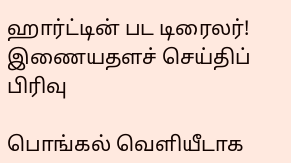ஹார்ட்டின் பட டிரைலர்!
இணையதளச் செய்திப் பிரிவு

பொங்கல் வெளியீடாக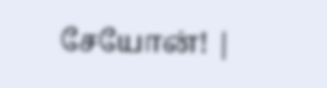சேயோன்! |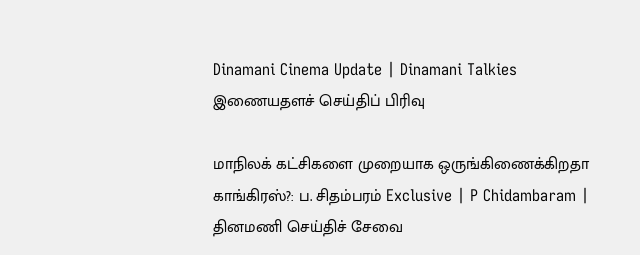Dinamani Cinema Update | Dinamani Talkies
இணையதளச் செய்திப் பிரிவு

மாநிலக் கட்சிகளை முறையாக ஒருங்கிணைக்கிறதா காங்கிரஸ்?: ப. சிதம்பரம் Exclusive | P Chidambaram |
தினமணி செய்திச் சேவை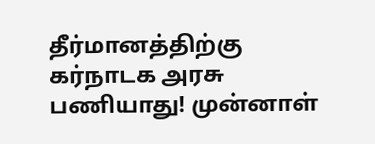தீர்மானத்திற்கு கர்நாடக அரசு பணியாது! முன்னாள்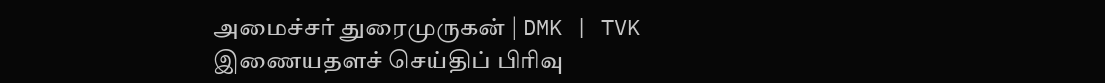அமைச்சர் துரைமுருகன் | DMK | TVK
இணையதளச் செய்திப் பிரிவு